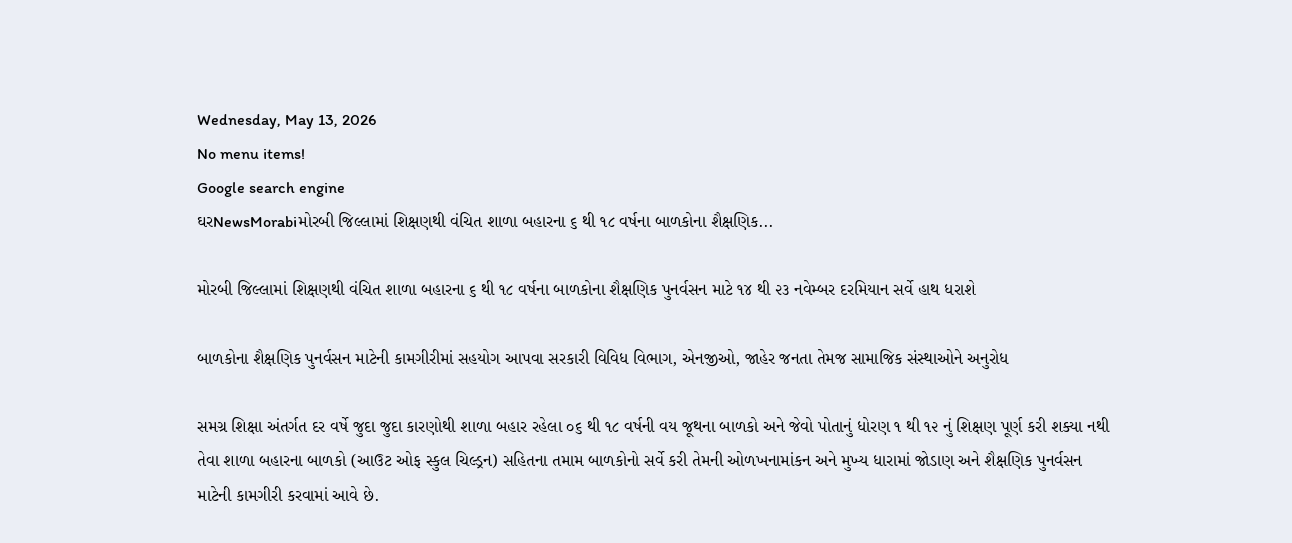Wednesday, May 13, 2026
No menu items!
Google search engine
ઘરNewsMorabiમોરબી જિલ્લામાં શિક્ષણથી વંચિત શાળા બહારના ૬ થી ૧૮ વર્ષના બાળકોના શૈક્ષણિક...

મોરબી જિલ્લામાં શિક્ષણથી વંચિત શાળા બહારના ૬ થી ૧૮ વર્ષના બાળકોના શૈક્ષણિક પુનર્વસન માટે ૧૪ થી ૨૩ નવેમ્બર દરમિયાન સર્વે હાથ ધરાશે

બાળકોના શૈક્ષણિક પુનર્વસન માટેની કામગીરીમાં સહયોગ આપવા સરકારી વિવિધ વિભાગ, એનજીઓ, જાહેર જનતા તેમજ સામાજિક સંસ્થાઓને અનુરોધ

સમગ્ર શિક્ષા અંતર્ગત દર વર્ષે જુદા જુદા કારણોથી શાળા બહાર રહેલા ૦૬ થી ૧૮ વર્ષની વય જૂથના બાળકો અને જેવો પોતાનું ધોરણ ૧ થી ૧૨ નું શિક્ષણ પૂર્ણ કરી શક્યા નથી તેવા શાળા બહારના બાળકો (આઉટ ઓફ સ્કુલ ચિલ્ડ્રન) સહિતના તમામ બાળકોનો સર્વે કરી તેમની ઓળખનામાંકન અને મુખ્ય ધારામાં જોડાણ અને શૈક્ષણિક પુનર્વસન માટેની કામગીરી કરવામાં આવે છે.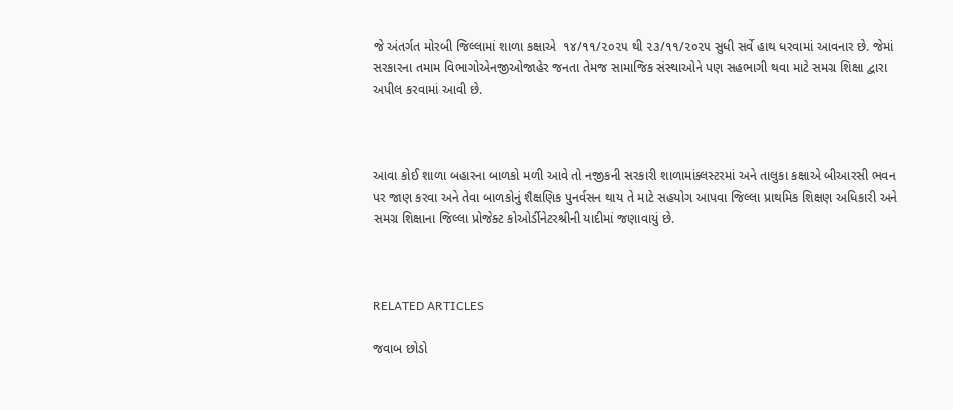જે અંતર્ગત મોરબી જિલ્લામાં શાળા કક્ષાએ  ૧૪/૧૧/૨૦૨૫ થી ૨૩/૧૧/૨૦૨૫ સુધી સર્વે હાથ ધરવામાં આવનાર છે. જેમાં સરકારના તમામ વિભાગોએનજીઓજાહેર જનતા તેમજ સામાજિક સંસ્થાઓને પણ સહભાગી થવા માટે સમગ્ર શિક્ષા દ્વારા અપીલ કરવામાં આવી છે.



આવા કોઈ શાળા બહારના બાળકો મળી આવે તો નજીકની સરકારી શાળામાંક્લસ્ટરમાં અને તાલુકા કક્ષાએ બીઆરસી ભવન પર જાણ કરવા અને તેવા બાળકોનું શૈક્ષણિક પુનર્વસન થાય તે માટે સહયોગ આપવા જિલ્લા પ્રાથમિક શિક્ષણ અધિકારી અને સમગ્ર શિક્ષાના જિલ્લા પ્રોજેક્ટ કોઓર્ડીનેટરશ્રીની યાદીમાં જણાવાયું છે.



RELATED ARTICLES

જવાબ છોડો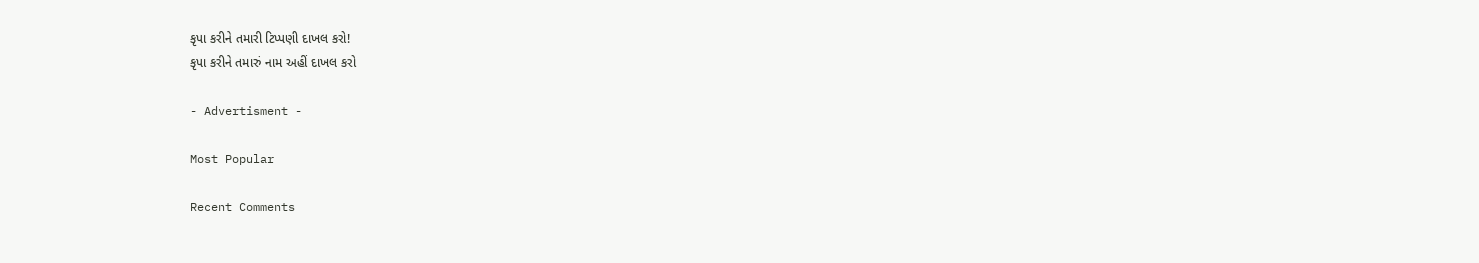કૃપા કરીને તમારી ટિપ્પણી દાખલ કરો!
કૃપા કરીને તમારું નામ અહીં દાખલ કરો

- Advertisment -

Most Popular

Recent Comments